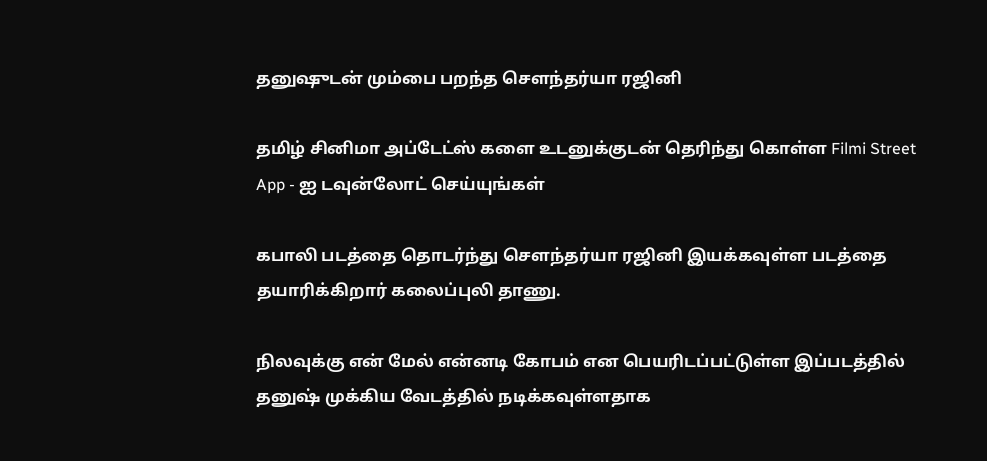தனுஷுடன் மும்பை பறந்த சௌந்தர்யா ரஜினி

தமிழ் சினிமா அப்டேட்ஸ் களை உடனுக்குடன் தெரிந்து கொள்ள Filmi Street App - ஐ டவுன்லோட் செய்யுங்கள்

கபாலி படத்தை தொடர்ந்து சௌந்தர்யா ரஜினி இயக்கவுள்ள படத்தை தயாரிக்கிறார் கலைப்புலி தாணு.

நிலவுக்கு என் மேல் என்னடி கோபம் என பெயரிடப்பட்டுள்ள இப்படத்தில் தனுஷ் முக்கிய வேடத்தில் நடிக்கவுள்ளதாக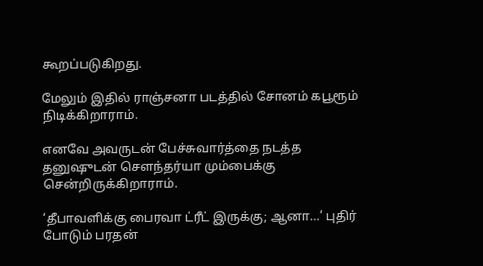கூறப்படுகிறது.

மேலும் இதில் ராஞ்சனா படத்தில் சோனம் கபூரூம் நிடிக்கிறாராம்.

எனவே அவருடன் பேச்சுவார்த்தை நடத்த தனுஷுடன் சௌந்தர்யா மும்பைக்கு சென்றிருக்கிறாராம்.

‘தீபாவளிக்கு பைரவா ட்ரீட் இருக்கு; ஆனா…’ புதிர் போடும் பரதன்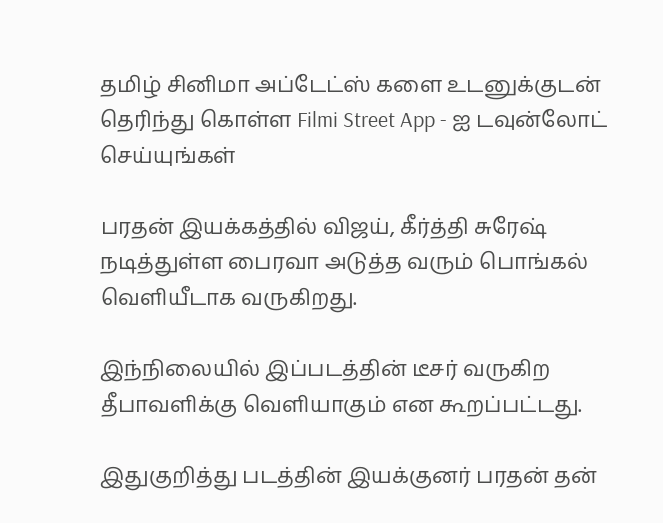தமிழ் சினிமா அப்டேட்ஸ் களை உடனுக்குடன் தெரிந்து கொள்ள Filmi Street App - ஐ டவுன்லோட் செய்யுங்கள்

பரதன் இயக்கத்தில் விஜய், கீர்த்தி சுரேஷ் நடித்துள்ள பைரவா அடுத்த வரும் பொங்கல் வெளியீடாக வருகிறது.

இந்நிலையில் இப்படத்தின் டீசர் வருகிற தீபாவளிக்கு வெளியாகும் என கூறப்பட்டது.

இதுகுறித்து படத்தின் இயக்குனர் பரதன் தன்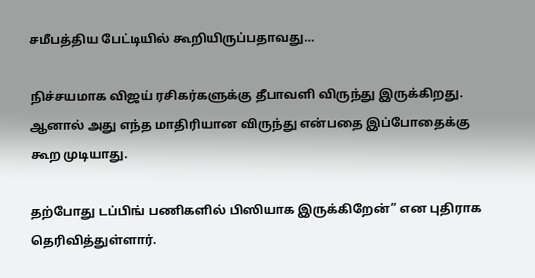சமீபத்திய பேட்டியில் கூறியிருப்பதாவது…

நிச்சயமாக விஜய் ரசிகர்களுக்கு தீபாவளி விருந்து இருக்கிறது. ஆனால் அது எந்த மாதிரியான விருந்து என்பதை இப்போதைக்கு கூற முடியாது.

தற்போது டப்பிங் பணிகளில் பிஸியாக இருக்கிறேன்” என புதிராக தெரிவித்துள்ளார்.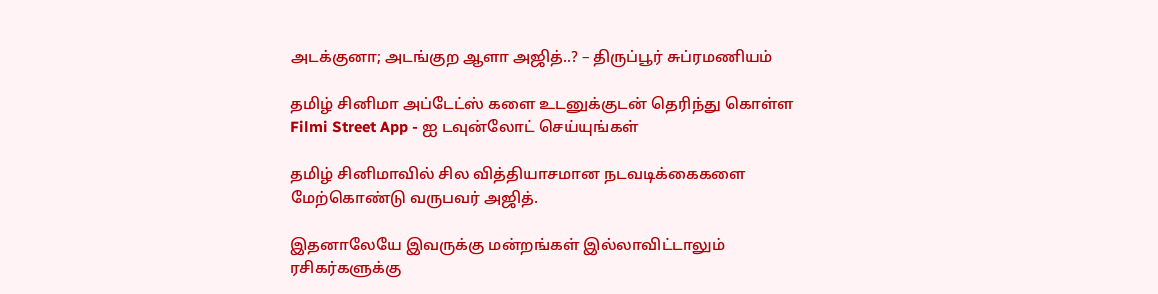அடக்குனா; அடங்குற ஆளா அஜித்..? – திருப்பூர் சுப்ரமணியம்

தமிழ் சினிமா அப்டேட்ஸ் களை உடனுக்குடன் தெரிந்து கொள்ள Filmi Street App - ஐ டவுன்லோட் செய்யுங்கள்

தமிழ் சினிமாவில் சில வித்தியாசமான நடவடிக்கைகளை மேற்கொண்டு வருபவர் அஜித்.

இதனாலேயே இவருக்கு மன்றங்கள் இல்லாவிட்டாலும் ரசிகர்களுக்கு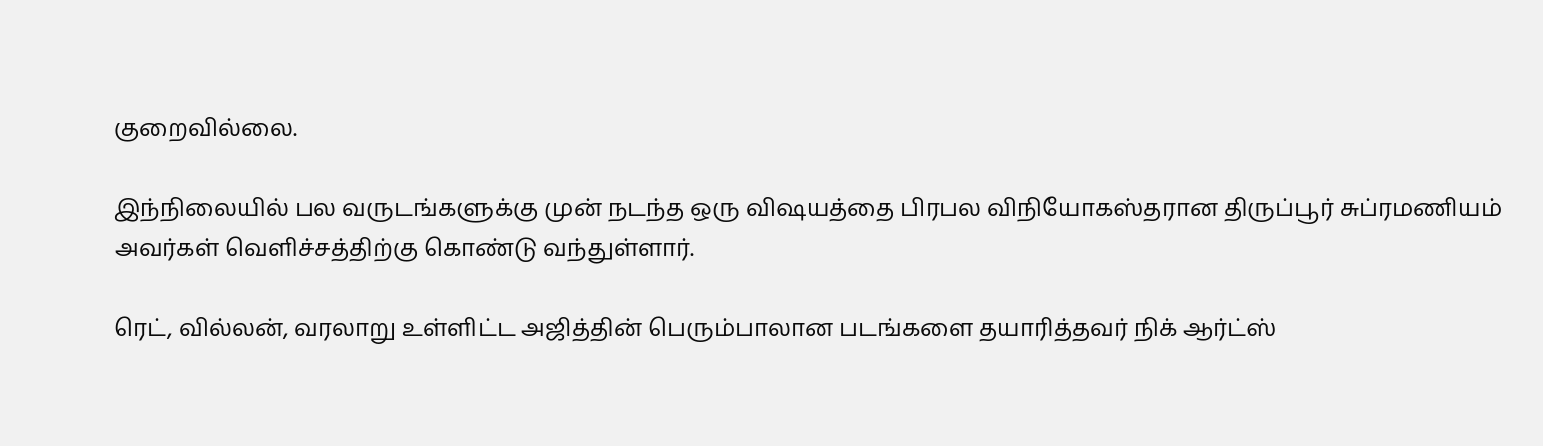குறைவில்லை.

இந்நிலையில் பல வருடங்களுக்கு முன் நடந்த ஒரு விஷயத்தை பிரபல விநியோகஸ்தரான திருப்பூர் சுப்ரமணியம் அவர்கள் வெளிச்சத்திற்கு கொண்டு வந்துள்ளார்.

ரெட், வில்லன், வரலாறு உள்ளிட்ட அஜித்தின் பெரும்பாலான படங்களை தயாரித்தவர் நிக் ஆர்ட்ஸ்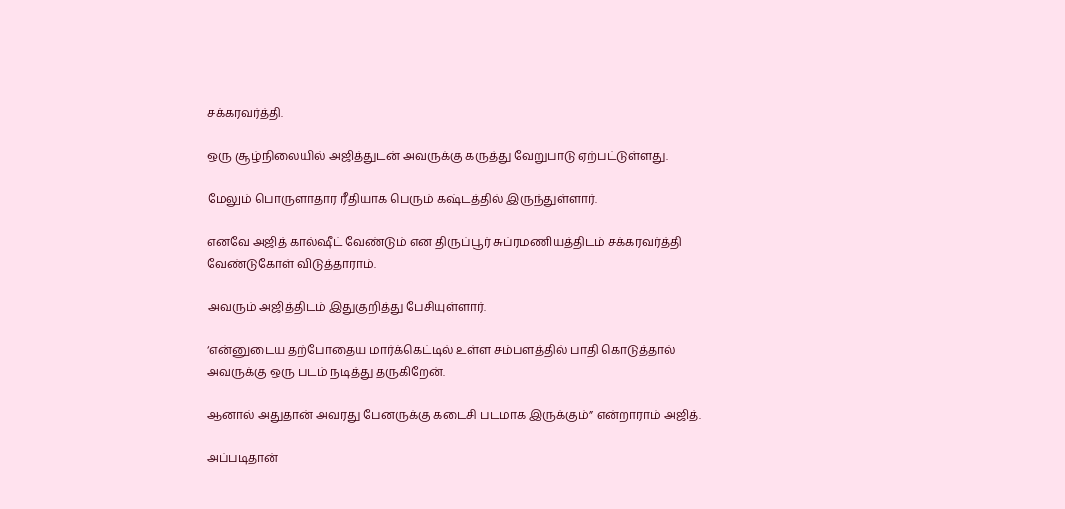சக்கரவர்த்தி.

ஒரு சூழ்நிலையில் அஜித்துடன் அவருக்கு கருத்து வேறுபாடு ஏற்பட்டுள்ளது.

மேலும் பொருளாதார ரீதியாக பெரும் கஷ்டத்தில் இருந்துள்ளார்.

எனவே அஜித் கால்ஷீட் வேண்டும் என திருப்பூர் சுப்ரமணியத்திடம் சக்கரவர்த்தி வேண்டுகோள் விடுத்தாராம்.

அவரும் அஜித்திடம் இதுகுறித்து பேசியுள்ளார்.

‘என்னுடைய தற்போதைய மார்க்கெட்டில் உள்ள சம்பளத்தில் பாதி கொடுத்தால் அவருக்கு ஒரு படம் நடித்து தருகிறேன்.

ஆனால் அதுதான் அவரது பேனருக்கு கடைசி படமாக இருக்கும்” என்றாராம் அஜித்.

அப்படிதான்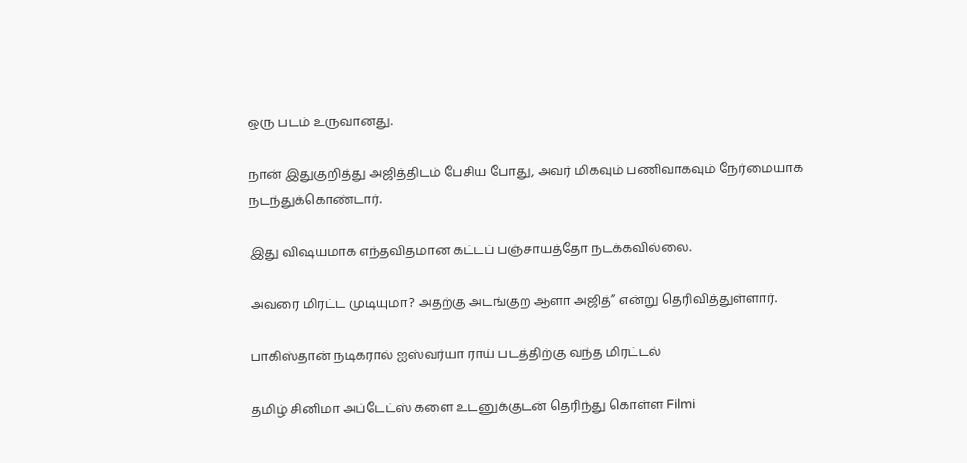ஒரு படம் உருவானது.

நான் இதுகுறித்து அஜித்திடம் பேசிய போது, அவர் மிகவும் பணிவாகவும் நேர்மையாக நடந்துக்கொண்டார்.

இது விஷயமாக எந்தவிதமான கட்டப் பஞ்சாயத்தோ நடக்கவில்லை.

அவரை மிரட்ட முடியுமா? அதற்கு அடங்குற ஆளா அஜித்” என்று தெரிவித்துள்ளார்.

பாகிஸ்தான் நடிகரால் ஐஸ்வர்யா ராய் படத்திற்கு வந்த மிரட்டல்

தமிழ் சினிமா அப்டேட்ஸ் களை உடனுக்குடன் தெரிந்து கொள்ள Filmi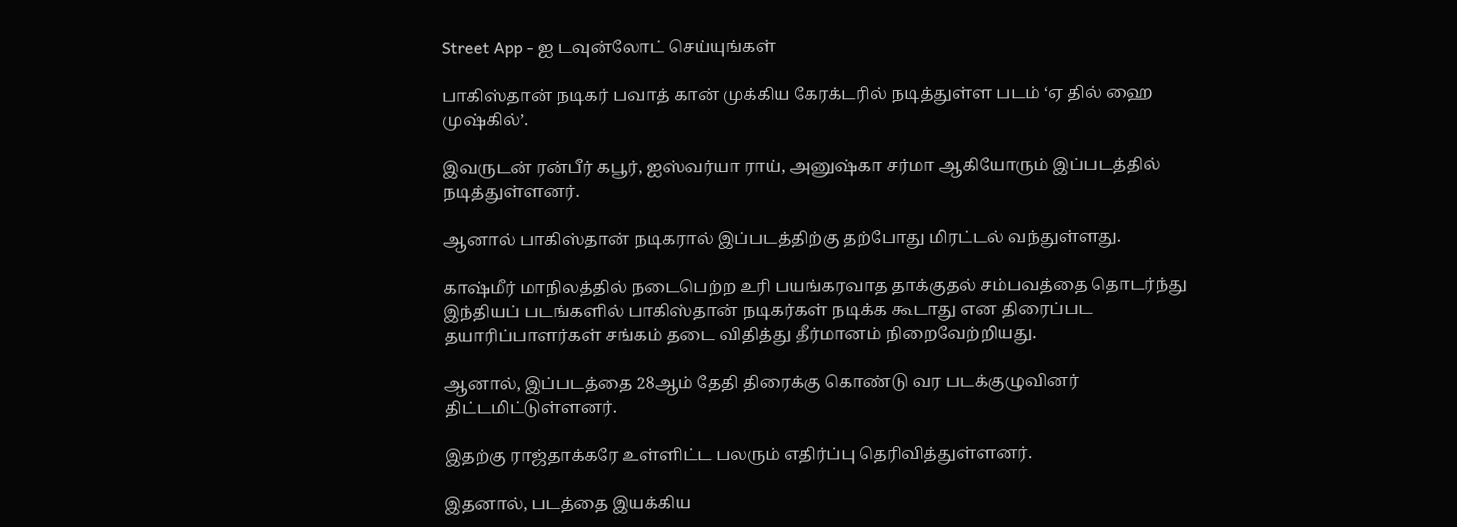Street App - ஐ டவுன்லோட் செய்யுங்கள்

பாகிஸ்தான் நடிகர் பவாத் கான் முக்கிய கேரக்டரில் நடித்துள்ள படம் ‘ஏ தில் ஹை முஷ்கில்’.

இவருடன் ரன்பீர் கபூர், ஐஸ்வர்யா ராய், அனுஷ்கா சர்மா ஆகியோரும் இப்படத்தில் நடித்துள்ளனர்.

ஆனால் பாகிஸ்தான் நடிகரால் இப்படத்திற்கு தற்போது மிரட்டல் வந்துள்ளது.

காஷ்மீர் மாநிலத்தில் நடைபெற்ற உரி பயங்கரவாத தாக்குதல் சம்பவத்தை தொடர்ந்து இந்தியப் படங்களில் பாகிஸ்தான் நடிகர்கள் நடிக்க கூடாது என திரைப்பட தயாரிப்பாளர்கள் சங்கம் தடை விதித்து தீர்மானம் நிறைவேற்றியது.

ஆனால், இப்படத்தை 28ஆம் தேதி திரைக்கு கொண்டு வர படக்குழுவினர் திட்டமிட்டுள்ளனர்.

இதற்கு ராஜ்தாக்கரே உள்ளிட்ட பலரும் எதிர்ப்பு தெரிவித்துள்ளனர்.

இதனால், படத்தை இயக்கிய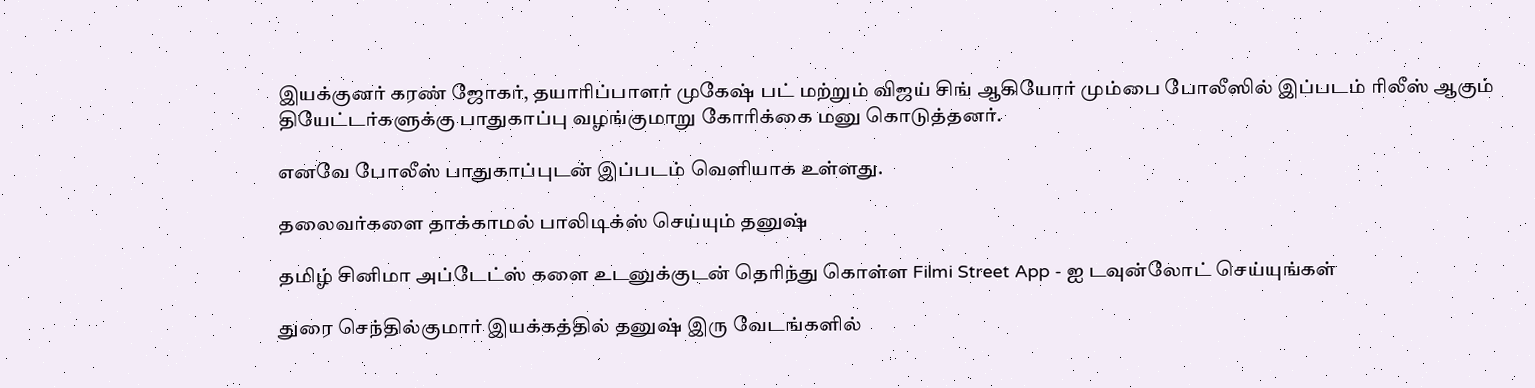இயக்குனர் கரண் ஜோகர், தயாரிப்பாளர் முகேஷ் பட் மற்றும் விஜய் சிங் ஆகியோர் மும்பை போலீஸில் இப்படம் ரிலீஸ் ஆகும் தியேட்டர்களுக்கு பாதுகாப்பு வழங்குமாறு கோரிக்கை மனு கொடுத்தனர்.

எனவே போலீஸ் பாதுகாப்புடன் இப்படம் வெளியாக உள்ளது.

தலைவர்களை தாக்காமல் பாலிடிக்ஸ் செய்யும் தனுஷ்

தமிழ் சினிமா அப்டேட்ஸ் களை உடனுக்குடன் தெரிந்து கொள்ள Filmi Street App - ஐ டவுன்லோட் செய்யுங்கள்

துரை செந்தில்குமார் இயக்கத்தில் தனுஷ் இரு வேடங்களில்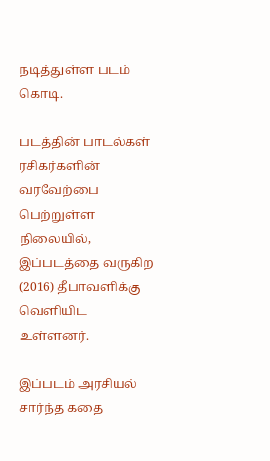நடித்துள்ள படம் கொடி.

படத்தின் பாடல்கள் ரசிகர்களின் வரவேற்பை பெற்றுள்ள நிலையில், இப்படத்தை வருகிற (2016) தீபாவளிக்கு வெளியிட உள்ளனர்.

இப்படம் அரசியல் சார்ந்த கதை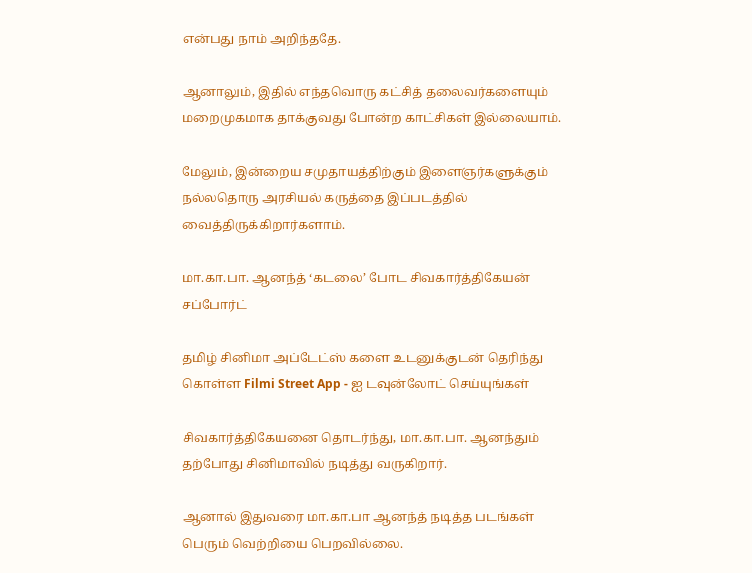என்பது நாம் அறிந்ததே.

ஆனாலும், இதில் எந்தவொரு கட்சித் தலைவர்களையும் மறைமுகமாக தாக்குவது போன்ற காட்சிகள் இல்லையாம்.

மேலும், இன்றைய சமுதாயத்திற்கும் இளைஞர்களுக்கும் நல்லதொரு அரசியல் கருத்தை இப்படத்தில் வைத்திருக்கிறார்களாம்.

மா.கா.பா. ஆனந்த் ‘கடலை’ போட சிவகார்த்திகேயன் சப்போர்ட்

தமிழ் சினிமா அப்டேட்ஸ் களை உடனுக்குடன் தெரிந்து கொள்ள Filmi Street App - ஐ டவுன்லோட் செய்யுங்கள்

சிவகார்த்திகேயனை தொடர்ந்து, மா.கா.பா. ஆனந்தும் தற்போது சினிமாவில் நடித்து வருகிறார்.

ஆனால் இதுவரை மா.கா.பா ஆனந்த் நடித்த படங்கள் பெரும் வெற்றியை பெறவில்லை.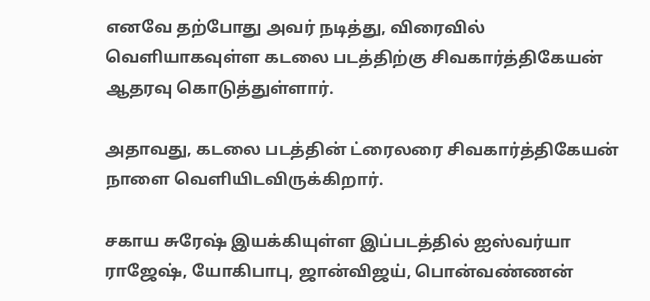எனவே தற்போது அவர் நடித்து, விரைவில் வெளியாகவுள்ள கடலை படத்திற்கு சிவகார்த்திகேயன் ஆதரவு கொடுத்துள்ளார்.

அதாவது, கடலை படத்தின் ட்ரைலரை சிவகார்த்திகேயன் நாளை வெளியிடவிருக்கிறார்.

சகாய சுரேஷ் இயக்கியுள்ள இப்படத்தில் ஐஸ்வர்யா ராஜேஷ், யோகிபாபு, ஜான்விஜய், பொன்வண்ணன்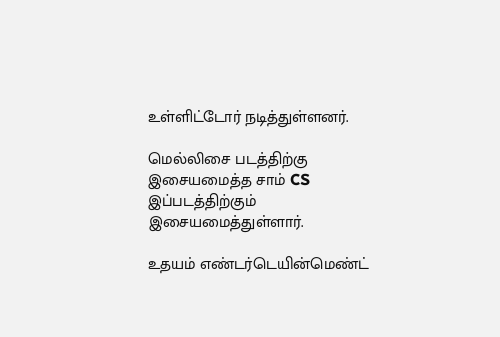உள்ளிட்டோர் நடித்துள்ளனர்.

மெல்லிசை படத்திற்கு இசையமைத்த சாம் CS இப்படத்திற்கும் இசையமைத்துள்ளார்.

உதயம் எண்டர்டெயின்மெண்ட்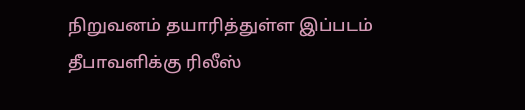நிறுவனம் தயாரித்துள்ள இப்படம் தீபாவளிக்கு ரிலீஸ்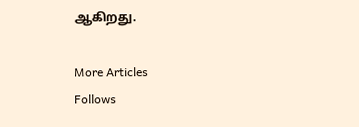ஆகிறது.

More Articles
Follows